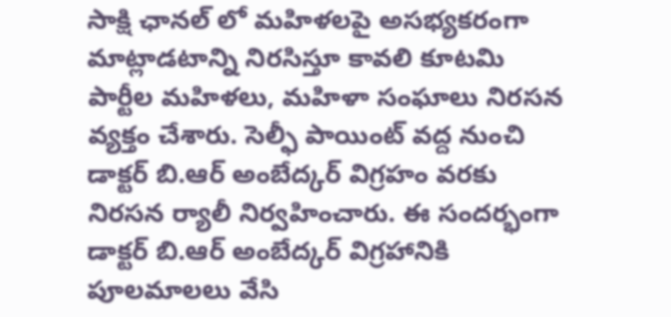సాక్షి ఛానల్ లో మహిళలపై అసభ్యకరంగా మాట్లాడటాన్ని నిరసిస్తూ కావలి కూటమి పార్టీల మహిళలు, మహిళా సంఘాలు నిరసన వ్యక్తం చేశారు. సెల్ఫీ పాయింట్ వద్ద నుంచి డాక్టర్ బి.ఆర్ అంబేద్కర్ విగ్రహం వరకు నిరసన ర్యాలీ నిర్వహించారు. ఈ సందర్భంగా డాక్టర్ బి.ఆర్ అంబేద్కర్ విగ్రహానికి పూలమాలలు వేసి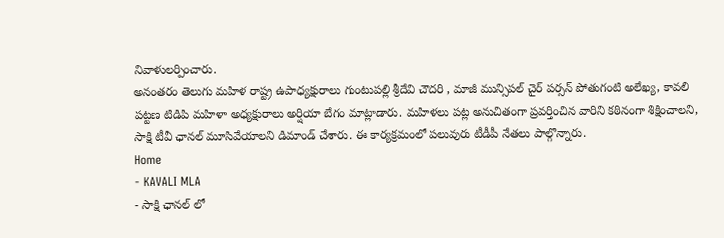నివాళులర్పించారు.
అనంతరం తెలుగు మహిళ రాష్ట్ర ఉపాధ్యక్షురాలు గుంటుపల్లి శ్రీదేవి చౌదరి , మాజీ మున్సిపల్ చైర్ పర్సన్ పోతుగంటి అలేఖ్య, కావలి పట్టణ టిడిపి మహిళా అధ్యక్షురాలు అర్షియా బేగం మాట్లాడారు. మహిళలు పట్ల అనుచితంగా ప్రవర్తించిన వారిని కఠినంగా శిక్షించాలని, సాక్షి టీవీ ఛానల్ మూసివేయాలని డిమాండ్ చేశారు. ఈ కార్యక్రమంలో పలువురు టీడీపీ నేతలు పాల్గొన్నారు.
Home
- KAVALI MLA
- సాక్షి ఛానల్ లో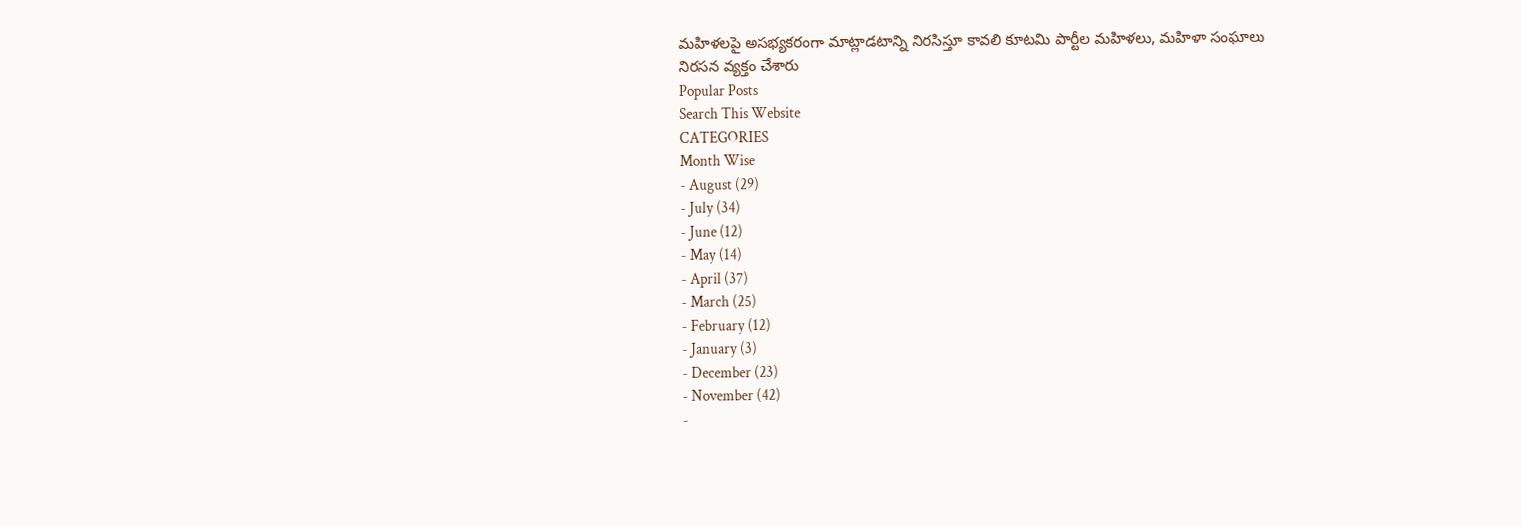మహిళలపై అసభ్యకరంగా మాట్లాడటాన్ని నిరసిస్తూ కావలి కూటమి పార్టీల మహిళలు, మహిళా సంఘాలు నిరసన వ్యక్తం చేశారు
Popular Posts
Search This Website
CATEGORIES
Month Wise
- August (29)
- July (34)
- June (12)
- May (14)
- April (37)
- March (25)
- February (12)
- January (3)
- December (23)
- November (42)
-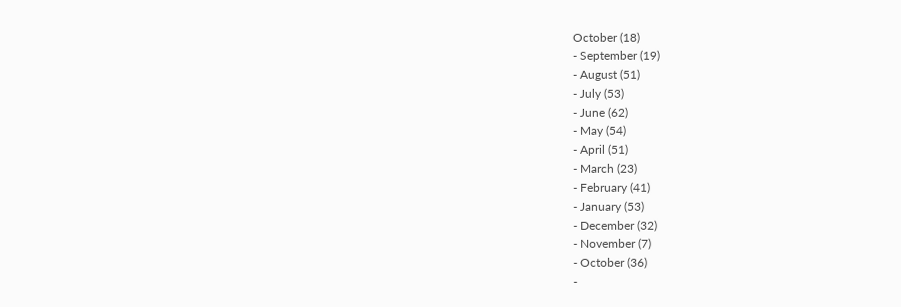October (18)
- September (19)
- August (51)
- July (53)
- June (62)
- May (54)
- April (51)
- March (23)
- February (41)
- January (53)
- December (32)
- November (7)
- October (36)
-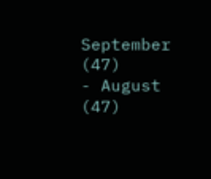September (47)
- August (47)